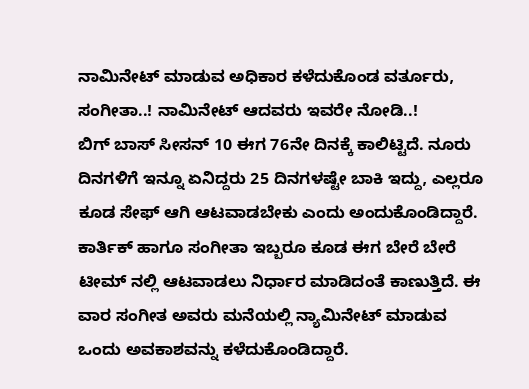ನಾಮಿನೇಟ್ ಮಾಡುವ ಅಧಿಕಾರ ಕಳೆದುಕೊಂಡ ವರ್ತೂರು, ಸಂಗೀತಾ..! ನಾಮಿನೇಟ್ ಆದವರು ಇವರೇ ನೋಡಿ..!
ಬಿಗ್ ಬಾಸ್ ಸೀಸನ್ 10 ಈಗ 76ನೇ ದಿನಕ್ಕೆ ಕಾಲಿಟ್ಟಿದೆ. ನೂರು ದಿನಗಳಿಗೆ ಇನ್ನೂ ಏನಿದ್ದರು 25 ದಿನಗಳಷ್ಟೇ ಬಾಕಿ ಇದ್ದು, ಎಲ್ಲರೂ ಕೂಡ ಸೇಫ್ ಆಗಿ ಆಟವಾಡಬೇಕು ಎಂದು ಅಂದುಕೊಂಡಿದ್ದಾರೆ. ಕಾರ್ತಿಕ್ ಹಾಗೂ ಸಂಗೀತಾ ಇಬ್ಬರೂ ಕೂಡ ಈಗ ಬೇರೆ ಬೇರೆ ಟೀಮ್ ನಲ್ಲಿ ಆಟವಾಡಲು ನಿರ್ಧಾರ ಮಾಡಿದಂತೆ ಕಾಣುತ್ತಿದೆ. ಈ ವಾರ ಸಂಗೀತ ಅವರು ಮನೆಯಲ್ಲಿ ನ್ಯಾಮಿನೇಟ್ ಮಾಡುವ ಒಂದು ಅವಕಾಶವನ್ನು ಕಳೆದುಕೊಂಡಿದ್ದಾರೆ.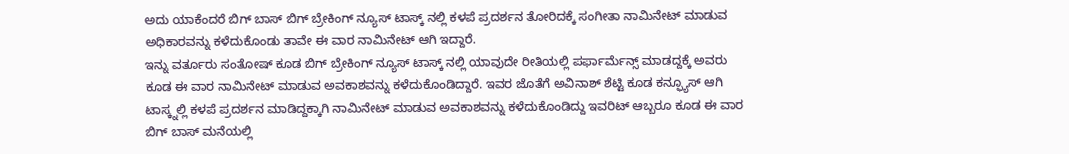ಅದು ಯಾಕೆಂದರೆ ಬಿಗ್ ಬಾಸ್ ಬಿಗ್ ಬ್ರೇಕಿಂಗ್ ನ್ಯೂಸ್ ಟಾಸ್ಕ್ ನಲ್ಲಿ ಕಳಪೆ ಪ್ರದರ್ಶನ ತೋರಿದಕ್ಕೆ ಸಂಗೀತಾ ನಾಮಿನೇಟ್ ಮಾಡುವ ಅಧಿಕಾರವನ್ನು ಕಳೆದುಕೊಂಡು ತಾವೇ ಈ ವಾರ ನಾಮಿನೇಟ್ ಆಗಿ ಇದ್ದಾರೆ.
ಇನ್ನು ವರ್ತೂರು ಸಂತೋಷ್ ಕೂಡ ಬಿಗ್ ಬ್ರೇಕಿಂಗ್ ನ್ಯೂಸ್ ಟಾಸ್ಕ್ ನಲ್ಲಿ ಯಾವುದೇ ರೀತಿಯಲ್ಲಿ ಪರ್ಫಾರ್ಮೆನ್ಸ್ ಮಾಡದ್ದಕ್ಕೆ ಅವರು ಕೂಡ ಈ ವಾರ ನಾಮಿನೇಟ್ ಮಾಡುವ ಅವಕಾಶವನ್ನು ಕಳೆದುಕೊಂಡಿದ್ದಾರೆ. ಇವರ ಜೊತೆಗೆ ಅವಿನಾಶ್ ಶೆಟ್ಟಿ ಕೂಡ ಕನ್ಫ್ಯೂಸ್ ಆಗಿ ಟಾಸ್ಕ್ನಲ್ಲಿ ಕಳಪೆ ಪ್ರದರ್ಶನ ಮಾಡಿದ್ದಕ್ಕಾಗಿ ನಾಮಿನೇಟ್ ಮಾಡುವ ಅವಕಾಶವನ್ನು ಕಳೆದುಕೊಂಡಿದ್ದು ಇವರಿಟ್ ಆಬ್ಬರೂ ಕೂಡ ಈ ವಾರ ಬಿಗ್ ಬಾಸ್ ಮನೆಯಲ್ಲಿ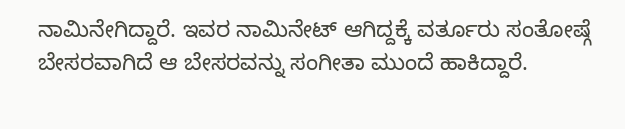ನಾಮಿನೇಗಿದ್ದಾರೆ. ಇವರ ನಾಮಿನೇಟ್ ಆಗಿದ್ದಕ್ಕೆ ವರ್ತೂರು ಸಂತೋಷ್ಗೆ ಬೇಸರವಾಗಿದೆ ಆ ಬೇಸರವನ್ನು ಸಂಗೀತಾ ಮುಂದೆ ಹಾಕಿದ್ದಾರೆ.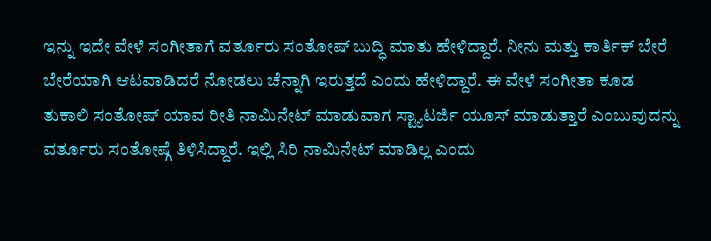ಇನ್ನು ಇದೇ ವೇಳೆ ಸಂಗೀತಾಗೆ ವರ್ತೂರು ಸಂತೋಷ್ ಬುದ್ಧಿ ಮಾತು ಹೇಳಿದ್ದಾರೆ. ನೀನು ಮತ್ತು ಕಾರ್ತಿಕ್ ಬೇರೆ ಬೇರೆಯಾಗಿ ಆಟವಾಡಿದರೆ ನೋಡಲು ಚೆನ್ನಾಗಿ ಇರುತ್ತದೆ ಎಂದು ಹೇಳಿದ್ದಾರೆ. ಈ ವೇಳೆ ಸಂಗೀತಾ ಕೂಡ ತುಕಾಲಿ ಸಂತೋಷ್ ಯಾವ ರೀತಿ ನಾಮಿನೇಟ್ ಮಾಡುವಾಗ ಸ್ಟ್ಯಾಟರ್ಜಿ ಯೂಸ್ ಮಾಡುತ್ತಾರೆ ಎಂಬುವುದನ್ನು ವರ್ತೂರು ಸಂತೋಷ್ಗೆ ತಿಳಿಸಿದ್ದಾರೆ. ಇಲ್ಲಿ ಸಿರಿ ನಾಮಿನೇಟ್ ಮಾಡಿಲ್ಲ ಎಂದು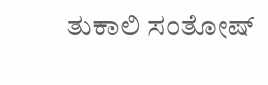ತುಕಾಲಿ ಸಂತೋಷ್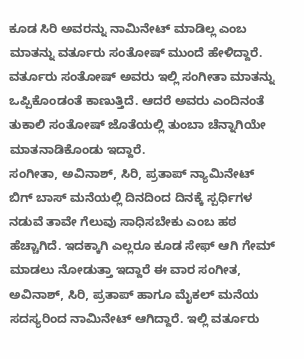ಕೂಡ ಸಿರಿ ಅವರನ್ನು ನಾಮಿನೇಟ್ ಮಾಡಿಲ್ಲ ಎಂಬ ಮಾತನ್ನು ವರ್ತೂರು ಸಂತೋಷ್ ಮುಂದೆ ಹೇಳಿದ್ದಾರೆ. ವರ್ತೂರು ಸಂತೋಷ್ ಅವರು ಇಲ್ಲಿ ಸಂಗೀತಾ ಮಾತನ್ನು ಒಪ್ಪಿಕೊಂಡಂತೆ ಕಾಣುತ್ತಿದೆ. ಆದರೆ ಅವರು ಎಂದಿನಂತೆ ತುಕಾಲಿ ಸಂತೋಷ್ ಜೊತೆಯಲ್ಲಿ ತುಂಬಾ ಚೆನ್ನಾಗಿಯೇ ಮಾತನಾಡಿಕೊಂಡು ಇದ್ದಾರೆ.
ಸಂಗೀತಾ, ಅವಿನಾಶ್, ಸಿರಿ, ಪ್ರತಾಪ್ ನ್ಯಾಮಿನೇಟ್
ಬಿಗ್ ಬಾಸ್ ಮನೆಯಲ್ಲಿ ದಿನದಿಂದ ದಿನಕ್ಕೆ ಸ್ಪರ್ಧಿಗಳ ನಡುವೆ ತಾವೇ ಗೆಲುವು ಸಾಧಿಸಬೇಕು ಎಂಬ ಹಠ ಹೆಚ್ಚಾಗಿದೆ. ಇದಕ್ಕಾಗಿ ಎಲ್ಲರೂ ಕೂಡ ಸೇಫ್ ಆಗಿ ಗೇಮ್ ಮಾಡಲು ನೋಡುತ್ತಾ ಇದ್ದಾರೆ ಈ ವಾರ ಸಂಗೀತ, ಅವಿನಾಶ್, ಸಿರಿ, ಪ್ರತಾಪ್ ಹಾಗೂ ಮೈಕಲ್ ಮನೆಯ ಸದಸ್ಯರಿಂದ ನಾಮಿನೇಟ್ ಆಗಿದ್ದಾರೆ. ಇಲ್ಲಿ ವರ್ತೂರು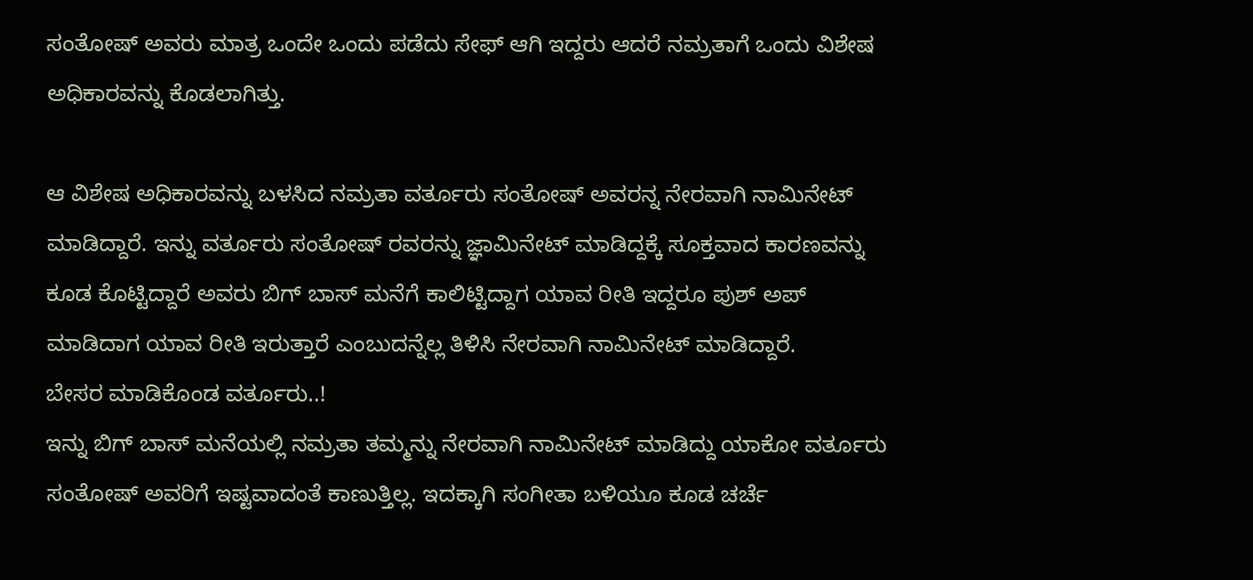ಸಂತೋಷ್ ಅವರು ಮಾತ್ರ ಒಂದೇ ಒಂದು ಪಡೆದು ಸೇಫ್ ಆಗಿ ಇದ್ದರು ಆದರೆ ನಮ್ರತಾಗೆ ಒಂದು ವಿಶೇಷ ಅಧಿಕಾರವನ್ನು ಕೊಡಲಾಗಿತ್ತು.

ಆ ವಿಶೇಷ ಅಧಿಕಾರವನ್ನು ಬಳಸಿದ ನಮ್ರತಾ ವರ್ತೂರು ಸಂತೋಷ್ ಅವರನ್ನ ನೇರವಾಗಿ ನಾಮಿನೇಟ್ ಮಾಡಿದ್ದಾರೆ. ಇನ್ನು ವರ್ತೂರು ಸಂತೋಷ್ ರವರನ್ನು ಜ್ಞಾಮಿನೇಟ್ ಮಾಡಿದ್ದಕ್ಕೆ ಸೂಕ್ತವಾದ ಕಾರಣವನ್ನು ಕೂಡ ಕೊಟ್ಟಿದ್ದಾರೆ ಅವರು ಬಿಗ್ ಬಾಸ್ ಮನೆಗೆ ಕಾಲಿಟ್ಟಿದ್ದಾಗ ಯಾವ ರೀತಿ ಇದ್ದರೂ ಪುಶ್ ಅಪ್ ಮಾಡಿದಾಗ ಯಾವ ರೀತಿ ಇರುತ್ತಾರೆ ಎಂಬುದನ್ನೆಲ್ಲ ತಿಳಿಸಿ ನೇರವಾಗಿ ನಾಮಿನೇಟ್ ಮಾಡಿದ್ದಾರೆ.
ಬೇಸರ ಮಾಡಿಕೊಂಡ ವರ್ತೂರು..!
ಇನ್ನು ಬಿಗ್ ಬಾಸ್ ಮನೆಯಲ್ಲಿ ನಮ್ರತಾ ತಮ್ಮನ್ನು ನೇರವಾಗಿ ನಾಮಿನೇಟ್ ಮಾಡಿದ್ದು ಯಾಕೋ ವರ್ತೂರು ಸಂತೋಷ್ ಅವರಿಗೆ ಇಷ್ಟವಾದಂತೆ ಕಾಣುತ್ತಿಲ್ಲ. ಇದಕ್ಕಾಗಿ ಸಂಗೀತಾ ಬಳಿಯೂ ಕೂಡ ಚರ್ಚೆ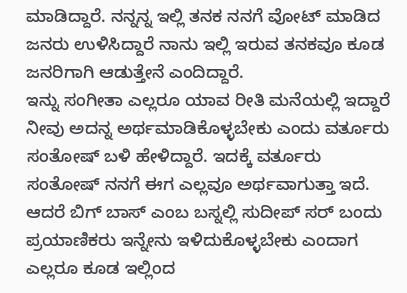ಮಾಡಿದ್ದಾರೆ. ನನ್ನನ್ನ ಇಲ್ಲಿ ತನಕ ನನಗೆ ವೋಟ್ ಮಾಡಿದ ಜನರು ಉಳಿಸಿದ್ದಾರೆ ನಾನು ಇಲ್ಲಿ ಇರುವ ತನಕವೂ ಕೂಡ ಜನರಿಗಾಗಿ ಆಡುತ್ತೇನೆ ಎಂದಿದ್ದಾರೆ.
ಇನ್ನು ಸಂಗೀತಾ ಎಲ್ಲರೂ ಯಾವ ರೀತಿ ಮನೆಯಲ್ಲಿ ಇದ್ದಾರೆ ನೀವು ಅದನ್ನ ಅರ್ಥಮಾಡಿಕೊಳ್ಳಬೇಕು ಎಂದು ವರ್ತೂರು ಸಂತೋಷ್ ಬಳಿ ಹೇಳಿದ್ದಾರೆ. ಇದಕ್ಕೆ ವರ್ತೂರು ಸಂತೋಷ್ ನನಗೆ ಈಗ ಎಲ್ಲವೂ ಅರ್ಥವಾಗುತ್ತಾ ಇದೆ. ಆದರೆ ಬಿಗ್ ಬಾಸ್ ಎಂಬ ಬಸ್ನಲ್ಲಿ ಸುದೀಪ್ ಸರ್ ಬಂದು ಪ್ರಯಾಣಿಕರು ಇನ್ನೇನು ಇಳಿದುಕೊಳ್ಳಬೇಕು ಎಂದಾಗ ಎಲ್ಲರೂ ಕೂಡ ಇಲ್ಲಿಂದ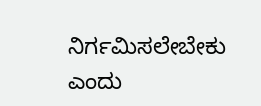ನಿರ್ಗಮಿಸಲೇಬೇಕು ಎಂದು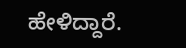ಹೇಳಿದ್ದಾರೆ.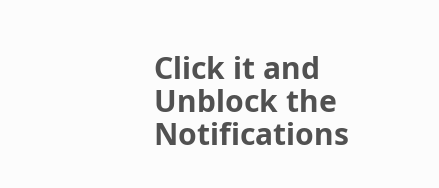Click it and Unblock the Notifications